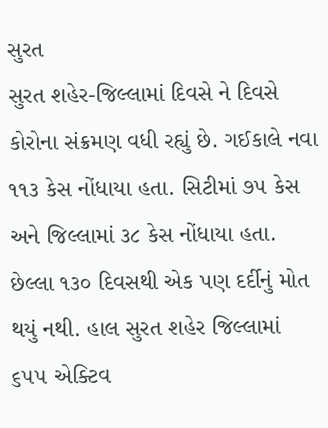સુરત
સુરત શહેર-જિલ્લામાં દિવસે ને દિવસે કોરોના સંક્રમણ વધી રહ્યું છે. ગઈકાલે નવા ૧૧૩ કેસ નોંધાયા હતા. સિટીમાં ૭૫ કેસ અને જિલ્લામાં ૩૮ કેસ નોંધાયા હતા. છેલ્લા ૧૩૦ દિવસથી એક પણ દર્દીનું મોત થયું નથી. હાલ સુરત શહેર જિલ્લામાં ૬૫૫ એક્ટિવ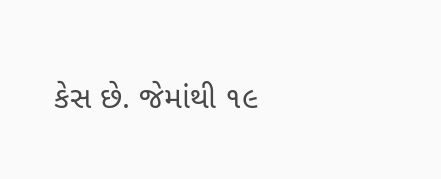કેસ છે. જેમાંથી ૧૯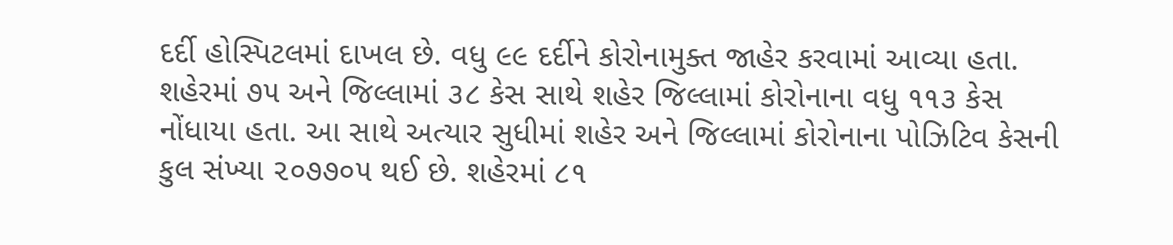દર્દી હોસ્પિટલમાં દાખલ છે. વધુ ૯૯ દર્દીને કોરોનામુક્ત જાહેર કરવામાં આવ્યા હતા. શહેરમાં ૭૫ અને જિલ્લામાં ૩૮ કેસ સાથે શહેર જિલ્લામાં કોરોનાના વધુ ૧૧૩ કેસ નોંધાયા હતા. આ સાથે અત્યાર સુધીમાં શહેર અને જિલ્લામાં કોરોનાના પોઝિટિવ કેસની કુલ સંખ્યા ૨૦૭૭૦૫ થઈ છે. શહેરમાં ૮૧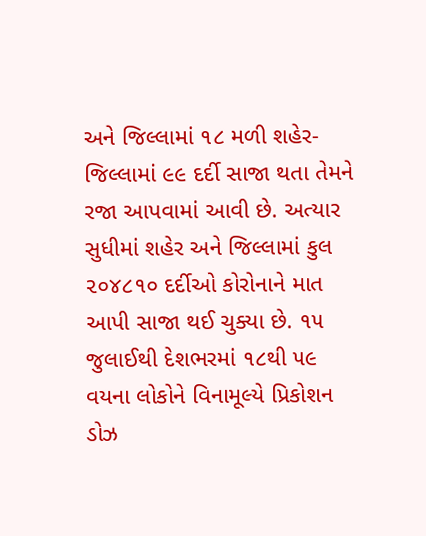અને જિલ્લામાં ૧૮ મળી શહેર-જિલ્લામાં ૯૯ દર્દી સાજા થતા તેમને રજા આપવામાં આવી છે. અત્યાર સુધીમાં શહેર અને જિલ્લામાં કુલ ૨૦૪૮૧૦ દર્દીઓ કોરોનાને માત આપી સાજા થઈ ચુક્યા છે. ૧૫ જુલાઈથી દેશભરમાં ૧૮થી ૫૯ વયના લોકોને વિનામૂલ્યે પ્રિકોશન ડોઝ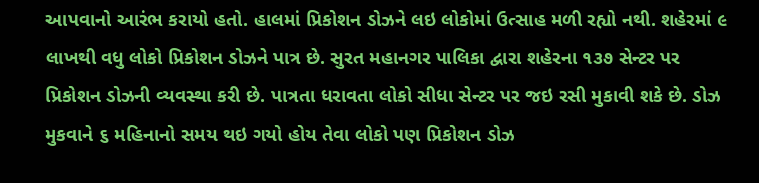આપવાનો આરંભ કરાયો હતો. હાલમાં પ્રિકોશન ડોઝને લઇ લોકોમાં ઉત્સાહ મળી રહ્યો નથી. શહેરમાં ૯ લાખથી વધુ લોકો પ્રિકોશન ડોઝને પાત્ર છે. સુરત મહાનગર પાલિકા દ્વારા શહેરના ૧૩૭ સેન્ટર પર પ્રિકોશન ડોઝની વ્યવસ્થા કરી છે. પાત્રતા ધરાવતા લોકો સીધા સેન્ટર પર જઇ રસી મુકાવી શકે છે. ડોઝ મુકવાને ૬ મહિનાનો સમય થઇ ગયો હોય તેવા લોકો પણ પ્રિકોશન ડોઝ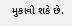મુકાવી શકે છે.